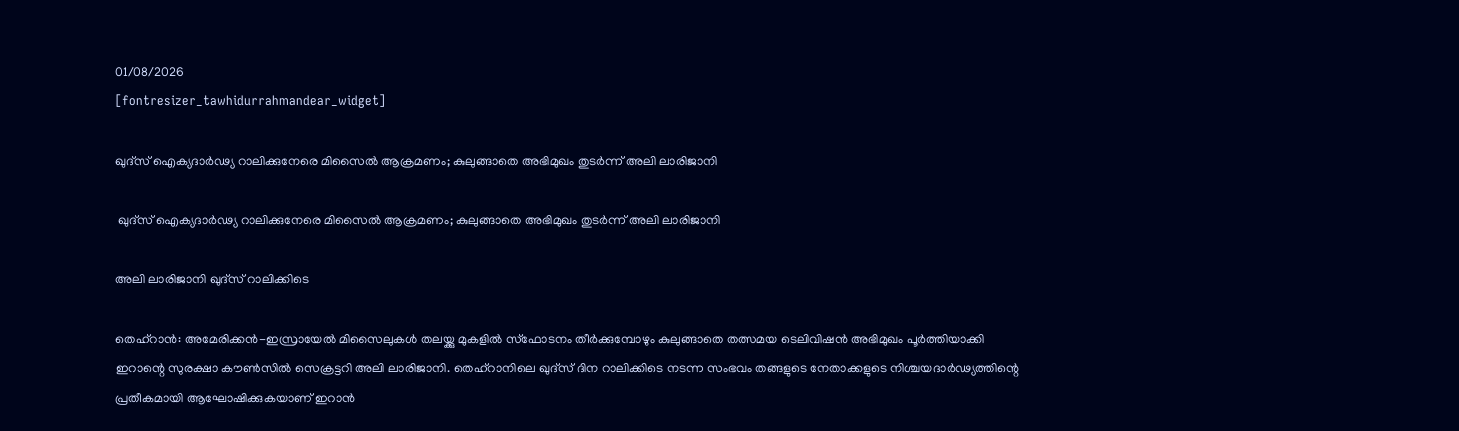01/08/2026
[fontresizer_tawhidurrahmandear_widget]

ഖുദ്‌സ് ഐക്യദാർഢ്യ റാലിക്കുനേരെ മിസൈൽ ആക്രമണം; കുലുങ്ങാതെ അഭിമുഖം തുടർന്ന് അലി ലാരിജാനി

 ഖുദ്‌സ് ഐക്യദാർഢ്യ റാലിക്കുനേരെ മിസൈൽ ആക്രമണം; കുലുങ്ങാതെ അഭിമുഖം തുടർന്ന് അലി ലാരിജാനി

അലി ലാരിജാനി ഖുദ്സ് റാലിക്കിടെ

തെഹ്റാന്‍: അമേരിക്കൻ-ഇസ്രായേൽ മിസൈലുകൾ തലയ്ക്കു മുകളിൽ സ്‌ഫോടനം തീർക്കുമ്പോഴും കുലുങ്ങാതെ തത്സമയ ടെലിവിഷൻ അഭിമുഖം പൂർത്തിയാക്കി ഇറാന്റെ സുരക്ഷാ കൗൺസിൽ സെക്രട്ടറി അലി ലാരിജാനി. തെഹ്റാനിലെ ഖുദ്സ് ദിന റാലിക്കിടെ നടന്ന സംഭവം തങ്ങളുടെ നേതാക്കളുടെ നിശ്ചയദാർഢ്യത്തിന്റെ പ്രതീകമായി ആഘോഷിക്കുകയാണ് ഇറാൻ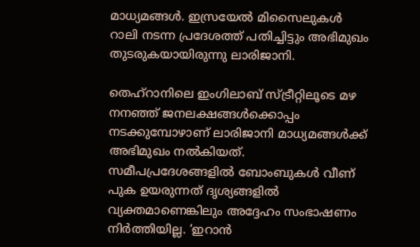മാധ്യമങ്ങൾ. ഇസ്രയേൽ മിസൈലുകൾ റാലി നടന്ന പ്രദേശത്ത് പതിച്ചിട്ടും അഭിമുഖം തുടരുകയായിരുന്നു ലാരിജാനി.

തെഹ്റാനിലെ ഇംഗിലാബ് സ്ട്രീറ്റിലൂടെ മഴ നനഞ്ഞ് ജനലക്ഷങ്ങൾക്കൊപ്പം നടക്കുമ്പോഴാണ് ലാരിജാനി മാധ്യമങ്ങൾക്ക് അഭിമുഖം നൽകിയത്. സമീപപ്രദേശങ്ങളിൽ ബോംബുകൾ വീണ് പുക ഉയരുന്നത് ദൃശ്യങ്ങളിൽ വ്യക്തമാണെങ്കിലും അദ്ദേഹം സംഭാഷണം നിർത്തിയില്ല. ‘ഇറാൻ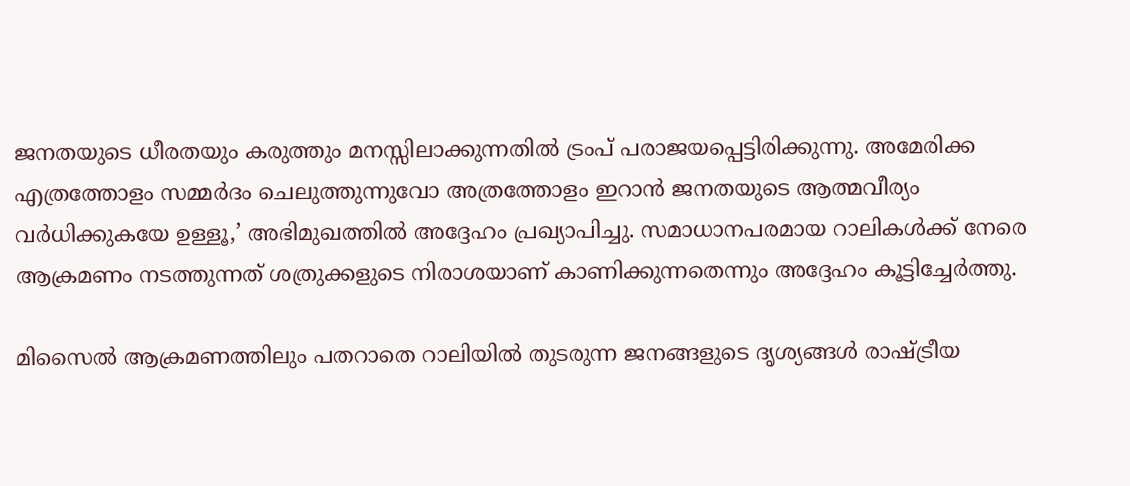ജനതയുടെ ധീരതയും കരുത്തും മനസ്സിലാക്കുന്നതിൽ ട്രംപ് പരാജയപ്പെട്ടിരിക്കുന്നു. അമേരിക്ക എത്രത്തോളം സമ്മർദം ചെലുത്തുന്നുവോ അത്രത്തോളം ഇറാൻ ജനതയുടെ ആത്മവീര്യം വർധിക്കുകയേ ഉള്ളൂ,’ അഭിമുഖത്തിൽ അദ്ദേഹം പ്രഖ്യാപിച്ചു. സമാധാനപരമായ റാലികൾക്ക് നേരെ ആക്രമണം നടത്തുന്നത് ശത്രുക്കളുടെ നിരാശയാണ് കാണിക്കുന്നതെന്നും അദ്ദേഹം കൂട്ടിച്ചേർത്തു.

മിസൈൽ ആക്രമണത്തിലും പതറാതെ റാലിയിൽ തുടരുന്ന ജനങ്ങളുടെ ദൃശ്യങ്ങൾ രാഷ്ട്രീയ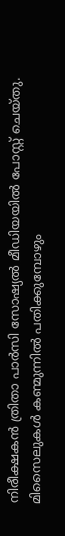നിരീക്ഷകൻ ത്രിതാ പാർസി സോഷ്യൽ മീഡിയയിൽ പോസ്റ്റ് ചെയ്തു. മിസൈലുകൾ കണ്മുന്നിൽ പതിക്കുമ്പോഴും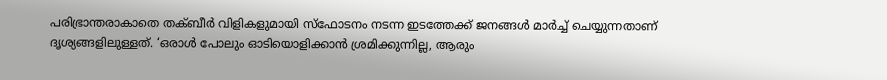പരിഭ്രാന്തരാകാതെ തക്ബീർ വിളികളുമായി സ്‌ഫോടനം നടന്ന ഇടത്തേക്ക് ജനങ്ങൾ മാർച്ച് ചെയ്യുന്നതാണ് ദൃശ്യങ്ങളിലുള്ളത്. ‘ഒരാൾ പോലും ഓടിയൊളിക്കാൻ ശ്രമിക്കുന്നില്ല, ആരും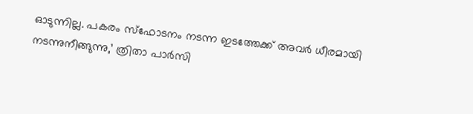ഓടുന്നില്ല. പകരം സ്‌ഫോടനം നടന്ന ഇടത്തേക്ക് അവർ ധീരമായി നടന്നുനീങ്ങുന്നു,’ ത്രിതാ പാർസി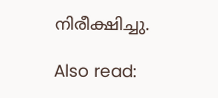നിരീക്ഷിച്ചു.

Also read: